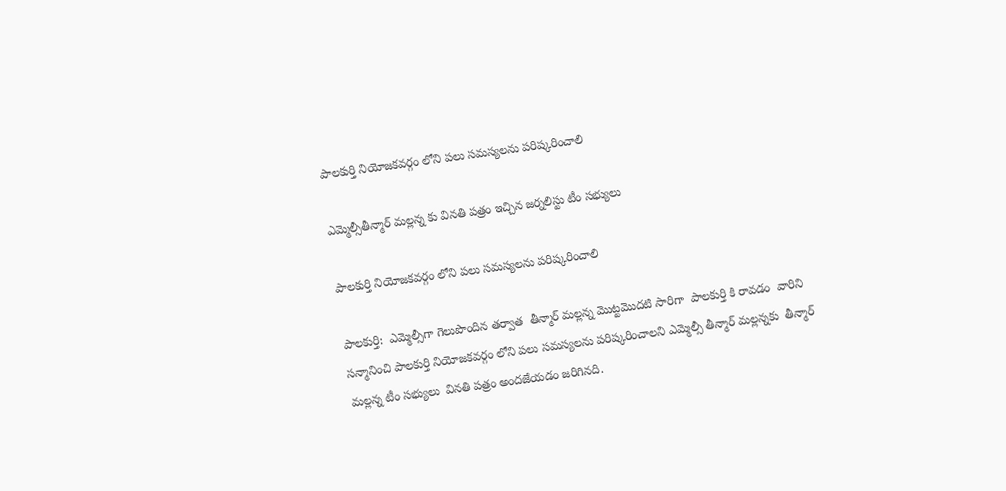పాలకుర్తి నియోజకవర్గం లోని పలు సమస్యలను పరిష్కరించాలి

ఎమ్మెల్సీతీన్మార్ మల్లన్న కు వినతి పత్రం ఇచ్చిన జర్నలిస్టు టీం సభ్యులు

పాలకుర్తి నియోజకవర్గం లోని పలు సమస్యలను పరిష్కరించాలి

పాలకుర్తి:  ఎమ్మెల్సీగా గెలుపొందిన తర్వాత  తీన్మార్ మల్లన్న మొట్టమొదటి సారిగా  పాలకుర్తి కి రావడం  వారిని సన్మానించి పాలకుర్తి నియోజకవర్గం లోని పలు సమస్యలను పరిష్కరించాలని ఎమ్మెల్సీ తీన్మార్ మల్లన్నకు  తీన్మార్ మల్లన్న టీం సభ్యులు  వినతి పత్రం అందజేయడం జరిగినది.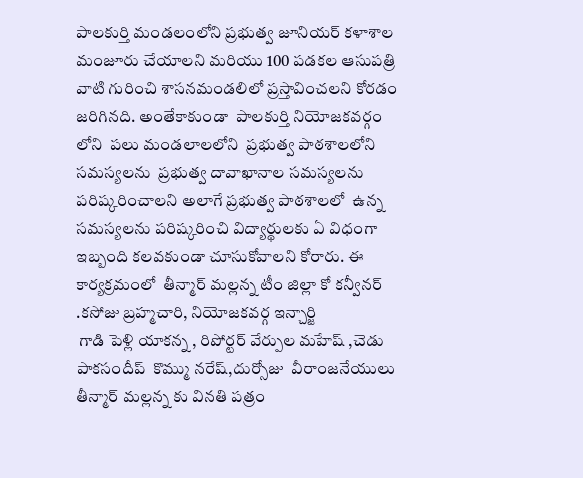పాలకుర్తి మండలంలోని ప్రభుత్వ జూనియర్ కళాశాల మంజూరు చేయాలని మరియు 100 పడకల ఆసుపత్రి వాటి గురించి శాసనమండలిలో ప్రస్తావించలని కోరడం జరిగినది. అంతేకాకుండా  పాలకుర్తి నియోజకవర్గం లోని  పలు మండలాలలోని  ప్రభుత్వ పాఠశాలలోని సమస్యలను  ప్రభుత్వ దావాఖానాల సమస్యలను పరిష్కరించాలని అలాగే ప్రభుత్వ పాఠశాలలో  ఉన్న సమస్యలను పరిష్కరించి విద్యార్థులకు ఏ విధంగా ఇబ్బంది కలవకుండా చూసుకోవాలని కోరారు. ఈ కార్యక్రమంలో  తీన్మార్ మల్లన్న టీం జిల్లా కో కన్వీనర్ .కసోజు బ్రహ్మచారి, నియోజకవర్గ ఇన్చార్జి
 గాడి పెళ్లి యాకన్న , రిపోర్టర్ వేర్పుల మహేష్ ,చెడు పాకసందీప్  కొమ్ము నరేష్,దుర్సోజు  వీరాంజనేయులు  తీన్మార్ మల్లన్న కు వినతి పత్రం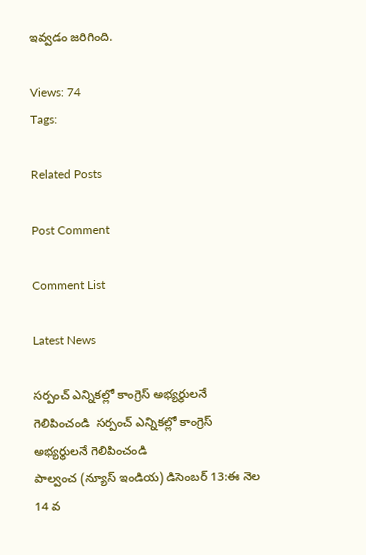ఇవ్వడం జరిగింది.

Views: 74
Tags:

Related Posts

Post Comment

Comment List

Latest News

సర్పంచ్ ఎన్నికల్లో కాంగ్రెస్ అభ్యర్థులనే గెలిపించండి  సర్పంచ్ ఎన్నికల్లో కాంగ్రెస్ అభ్యర్థులనే గెలిపించండి
పాల్వంచ (న్యూస్ ఇండియ) డిసెంబర్ 13:ఈ నెల 14 వ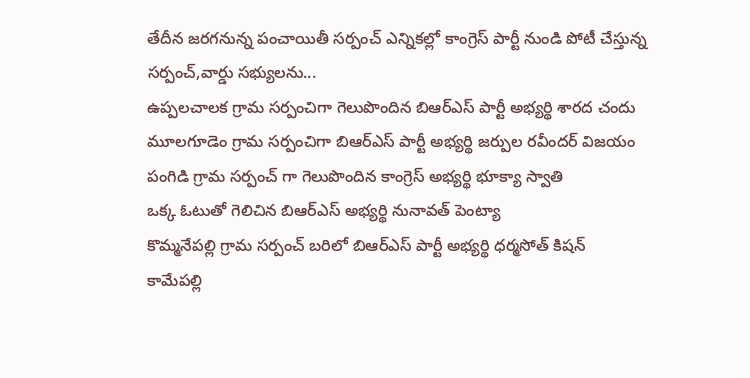తేదీన జరగనున్న పంచాయితీ సర్పంచ్ ఎన్నికల్లో కాంగ్రెస్ పార్టీ నుండి పోటీ చేస్తున్న సర్పంచ్,వార్డు సభ్యులను...
ఉప్పలచాలక గ్రామ సర్పంచిగా గెలుపొందిన బిఆర్ఎస్ పార్టీ అభ్యర్థి శారద చందు
మూలగూడెం గ్రామ సర్పంచిగా బిఆర్ఎస్ పార్టీ అభ్యర్థి జర్పుల రవీందర్ విజయం
పంగిడి గ్రామ సర్పంచ్ గా గెలుపొందిన కాంగ్రెస్ అభ్యర్థి భూక్యా స్వాతి
ఒక్క ఓటుతో గెలిచిన బిఆర్ఎస్ అభ్యర్థి నునావత్ పెంట్యా
కొమ్మనేపల్లి గ్రామ సర్పంచ్ బరిలో బిఆర్ఎస్ పార్టీ అభ్యర్థి ధర్మసోత్ కిషన్
కామేపల్లి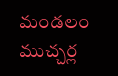మండలం ముచ్చర్ల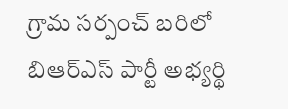గ్రామ సర్పంచ్ బరిలో బిఆర్ఎస్ పార్టీ అభ్యర్థి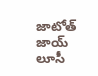జాటోత్ జాయ్ లూసీ